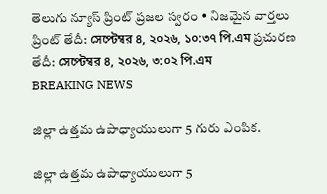తెలుగు న్యూస్ ప్రింట్ ప్రజల స్వరం • నిజమైన వార్తలు
ప్రింట్ తేదీ: সেপ্টেম্বর ৪, ২০২৬, ১০:৩৭ পি.এম ప్రచురణ తేదీ: সেপ্টেম্বর ৪, ২০২৬, ৩:০২ পি.এম
BREAKING NEWS

జిల్లా ఉత్తమ ఉపాధ్యాయులుగా 5 గురు ఎంపిక.

జిల్లా ఉత్తమ ఉపాధ్యాయులుగా 5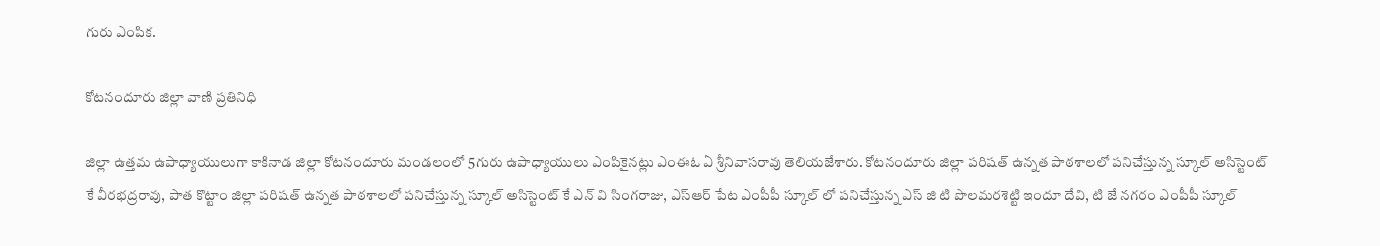గురు ఎంపిక.

కోటనందూరు జిల్లా వాణి ప్రతినిధి

జిల్లా ఉత్తమ ఉపాధ్యాయులుగా కాకినాడ జిల్లా కోటనందూరు మండలంలో 5గురు ఉపాధ్యాయులు ఎంపికైనట్లు ఎంఈఓ ఏ శ్రీనివాసరావు తెలియజేశారు. కోటనందూరు జిల్లా పరిషత్ ఉన్నత పాఠశాలలో పనిచేస్తున్న స్కూల్ అసిస్టెంట్ కే వీరభద్రరావు, పాత కొట్టాం జిల్లా పరిషత్ ఉన్నత పాఠశాలలో పనిచేస్తున్న స్కూల్ అసిస్టెంట్ కే ఎన్ వి సింగరాజు, ఎస్ఆర్ పేట ఎంపీపీ స్కూల్ లో పనిచేస్తున్న ఎస్ జి టి పొలమరశెట్టి ఇందూ దేవి, టి జే నగరం ఎంపీపీ స్కూల్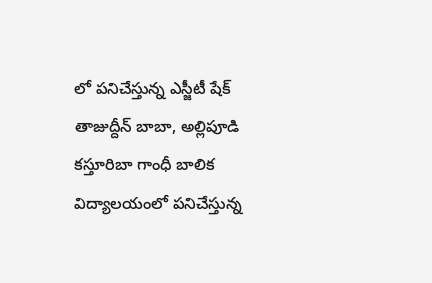లో పనిచేస్తున్న ఎస్జీటీ షేక్ తాజుద్దీన్ బాబా, అల్లిపూడి కస్తూరిబా గాంధీ బాలిక విద్యాలయంలో పనిచేస్తున్న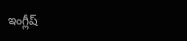ఇంగ్లీష్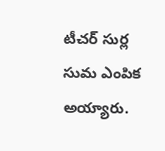టీచర్ సుర్ల సుమ ఎంపిక అయ్యారు.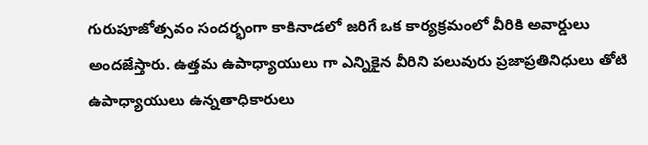గురుపూజోత్సవం సందర్భంగా కాకినాడలో జరిగే ఒక కార్యక్రమంలో వీరికి అవార్డులు అందజేస్తారు. ఉత్తమ ఉపాధ్యాయులు గా ఎన్నికైన వీరిని పలువురు ప్రజాప్రతినిధులు తోటి ఉపాధ్యాయులు ఉన్నతాధికారులు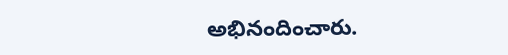అభినందించారు.